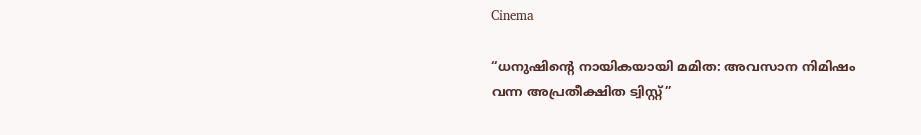Cinema

“ധനുഷിന്റെ നായികയായി മമിത: അവസാന നിമിഷം വന്ന അപ്രതീക്ഷിത ട്വിസ്റ്റ്”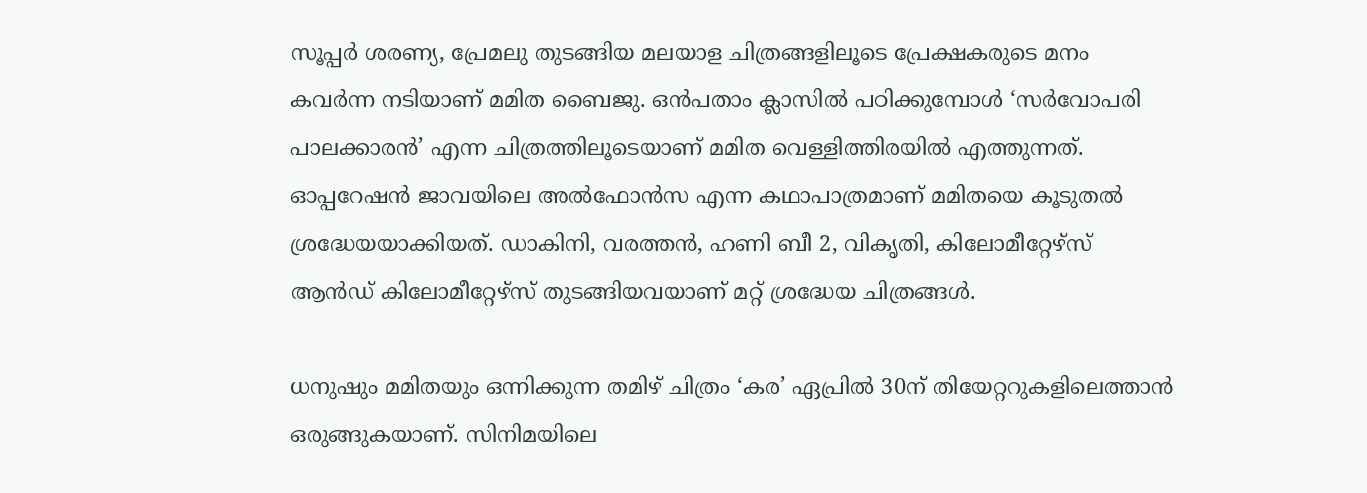സൂപ്പർ ശരണ്യ, പ്രേമലു തുടങ്ങിയ മലയാള ചിത്രങ്ങളിലൂടെ പ്രേക്ഷകരുടെ മനം കവർന്ന നടിയാണ് മമിത ബൈജു. ഒൻപതാം ക്ലാസിൽ പഠിക്കുമ്പോൾ ‘സർവോപരി പാലക്കാരൻ’ എന്ന ചിത്രത്തിലൂടെയാണ് മമിത വെള്ളിത്തിരയിൽ എത്തുന്നത്. ഓപ്പറേഷൻ ജാവയിലെ അൽഫോൻസ എന്ന കഥാപാത്രമാണ് മമിതയെ കൂടുതൽ ശ്രദ്ധേയയാക്കിയത്. ഡാകിനി, വരത്തൻ, ഹണി ബീ 2, വികൃതി, കിലോമീറ്റേഴ്സ് ആൻഡ് കിലോമീറ്റേഴ്സ് തുടങ്ങിയവയാണ് മറ്റ് ശ്രദ്ധേയ ചിത്രങ്ങൾ.

ധനുഷും മമിതയും ഒന്നിക്കുന്ന തമിഴ് ചിത്രം ‘കര’ ഏപ്രിൽ 30ന് തിയേറ്ററുകളിലെത്താൻ ഒരുങ്ങുകയാണ്. സിനിമയിലെ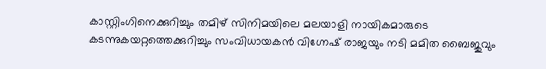കാസ്റ്റിംഗിനെക്കുറിച്ചും തമിഴ് സിനിമയിലെ മലയാളി നായികമാരുടെ കടന്നുകയറ്റത്തെക്കുറിച്ചും സംവിധായകൻ വിഗ്നേഷ് രാജയും നടി മമിത ബൈജുവും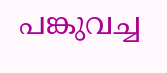പങ്കുവച്ച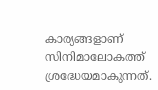കാര്യങ്ങളാണ് സിനിമാലോകത്ത് ശ്രദ്ധേയമാകുന്നത്.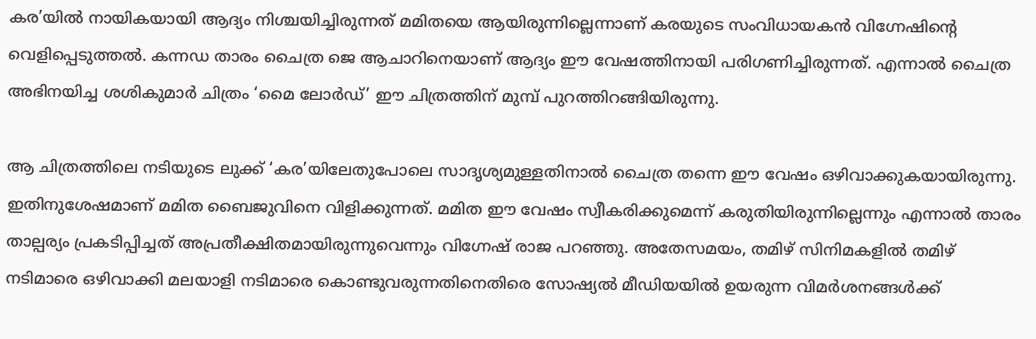കര’യിൽ നായികയായി ആദ്യം നിശ്ചയിച്ചിരുന്നത് മമിതയെ ആയിരുന്നില്ലെന്നാണ് കരയുടെ സംവിധായകൻ വിഗ്നേഷിന്റെ വെളിപ്പെടുത്തൽ. കന്നഡ താരം ചൈത്ര ജെ ആചാറിനെയാണ് ആദ്യം ഈ വേഷത്തിനായി പരിഗണിച്ചിരുന്നത്. എന്നാൽ ചൈത്ര അഭിനയിച്ച ശശികുമാർ ചിത്രം ‘മൈ ലോർഡ്’ ഈ ചിത്രത്തിന് മുമ്പ് പുറത്തിറങ്ങിയിരുന്നു.

ആ ചിത്രത്തിലെ നടിയുടെ ലുക്ക് ‘കര’യിലേതുപോലെ സാദൃശ്യമുള്ളതിനാൽ ചൈത്ര തന്നെ ഈ വേഷം ഒഴിവാക്കുകയായിരുന്നു. ഇതിനുശേഷമാണ് മമിത ബൈജുവിനെ വിളിക്കുന്നത്. മമിത ഈ വേഷം സ്വീകരിക്കുമെന്ന് കരുതിയിരുന്നില്ലെന്നും എന്നാൽ താരം താല്പര്യം പ്രകടിപ്പിച്ചത് അപ്രതീക്ഷിതമായിരുന്നുവെന്നും വിഗ്നേഷ് രാജ പറഞ്ഞു. അതേസമയം, തമിഴ് സിനിമകളിൽ തമിഴ് നടിമാരെ ഒഴിവാക്കി മലയാളി നടിമാരെ കൊണ്ടുവരുന്നതിനെതിരെ സോഷ്യൽ മീഡിയയിൽ ഉയരുന്ന വിമർശനങ്ങൾക്ക്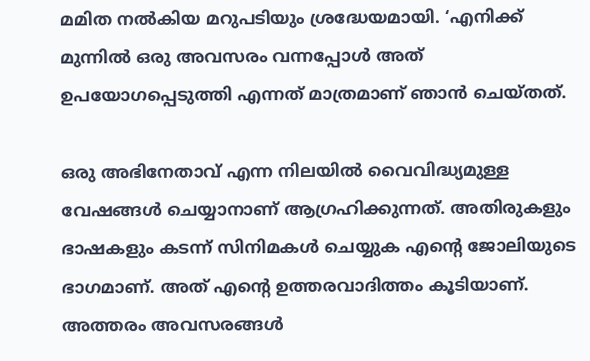മമിത നൽകിയ മറുപടിയും ശ്രദ്ധേയമായി. ‘എനിക്ക് മുന്നിൽ ഒരു അവസരം വന്നപ്പോൾ അത് ഉപയോഗപ്പെടുത്തി എന്നത് മാത്രമാണ് ഞാൻ ചെയ്തത്.

ഒരു അഭിനേതാവ് എന്ന നിലയിൽ വൈവിദ്ധ്യമുള്ള വേഷങ്ങൾ ചെയ്യാനാണ് ആഗ്രഹിക്കുന്നത്. അതിരുകളും ഭാഷകളും കടന്ന് സിനിമകൾ ചെയ്യുക എന്റെ ജോലിയുടെ ഭാഗമാണ്. അത് എന്റെ ഉത്തരവാദിത്തം കൂടിയാണ്. അത്തരം അവസരങ്ങൾ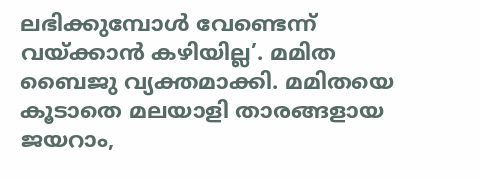ലഭിക്കുമ്പോൾ വേണ്ടെന്ന് വയ്ക്കാൻ കഴിയില്ല’. മമിത ബൈജു വ്യക്തമാക്കി. മമിതയെ കൂടാതെ മലയാളി താരങ്ങളായ ജയറാം,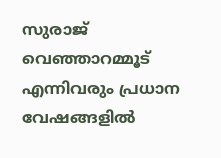സുരാജ് വെഞ്ഞാറമ്മൂട് എന്നിവരും പ്രധാന വേഷങ്ങളിൽ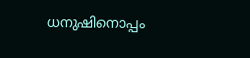ധനുഷിനൊപ്പം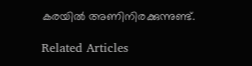കരയിൽ അണിനിരക്കുന്നുണ്ട്.

Related Articles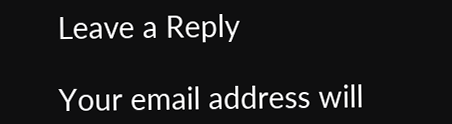Leave a Reply

Your email address will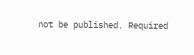not be published. Required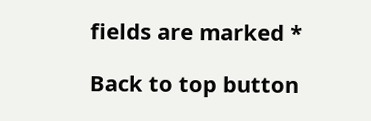fields are marked *

Back to top button